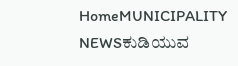HomeMUNICIPALITY NEWSಕುಡಿಯುವ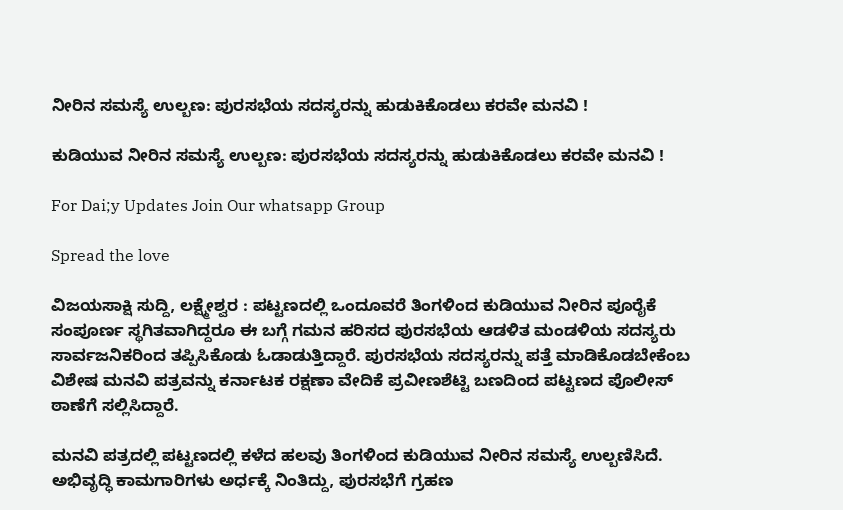ನೀರಿನ ಸಮಸ್ಯೆ ಉಲ್ಬಣ: ಪುರಸಭೆಯ ಸದಸ್ಯರನ್ನು ಹುಡುಕಿಕೊಡಲು ಕರವೇ ಮನವಿ !

ಕುಡಿಯುವ ನೀರಿನ ಸಮಸ್ಯೆ ಉಲ್ಬಣ: ಪುರಸಭೆಯ ಸದಸ್ಯರನ್ನು ಹುಡುಕಿಕೊಡಲು ಕರವೇ ಮನವಿ !

For Dai;y Updates Join Our whatsapp Group

Spread the love

ವಿಜಯಸಾಕ್ಷಿ ಸುದ್ದಿ, ಲಕ್ಷ್ಮೇಶ್ವರ : ಪಟ್ಟಣದಲ್ಲಿ ಒಂದೂವರೆ ತಿಂಗಳಿಂದ ಕುಡಿಯುವ ನೀರಿನ ಪೂರೈಕೆ ಸಂಪೂರ್ಣ ಸ್ಥಗಿತವಾಗಿದ್ದರೂ ಈ ಬಗ್ಗೆ ಗಮನ ಹರಿಸದ ಪುರಸಭೆಯ ಆಡಳಿತ ಮಂಡಳಿಯ ಸದಸ್ಯರು ಸಾರ್ವಜನಿಕರಿಂದ ತಪ್ಪಿಸಿಕೊಡು ಓಡಾಡುತ್ತಿದ್ದಾರೆ. ಪುರಸಭೆಯ ಸದಸ್ಯರನ್ನು ಪತ್ತೆ ಮಾಡಿಕೊಡಬೇಕೆಂಬ ವಿಶೇಷ ಮನವಿ ಪತ್ರವನ್ನು ಕರ್ನಾಟಕ ರಕ್ಷಣಾ ವೇದಿಕೆ ಪ್ರವೀಣಶೆಟ್ಟಿ ಬಣದಿಂದ ಪಟ್ಟಣದ ಪೊಲೀಸ್ ಠಾಣೆಗೆ ಸಲ್ಲಿಸಿದ್ದಾರೆ.

ಮನವಿ ಪತ್ರದಲ್ಲಿ ಪಟ್ಟಣದಲ್ಲಿ ಕಳೆದ ಹಲವು ತಿಂಗಳಿಂದ ಕುಡಿಯುವ ನೀರಿನ ಸಮಸ್ಯೆ ಉಲ್ಬಣಿಸಿದೆ. ಅಭಿವೃದ್ಧಿ ಕಾಮಗಾರಿಗಳು ಅರ್ಧಕ್ಕೆ ನಿಂತಿದ್ದು, ಪುರಸಭೆಗೆ ಗ್ರಹಣ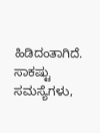ಹಿಡಿದಂತಾಗಿದೆ. ಸಾಕಷ್ಟು ಸಮಸ್ಯೆಗಳು,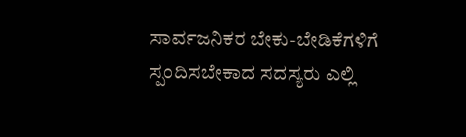ಸಾರ್ವಜನಿಕರ ಬೇಕು-ಬೇಡಿಕೆಗಳಿಗೆ ಸ್ಪಂದಿಸಬೇಕಾದ ಸದಸ್ಯರು ಎಲ್ಲಿ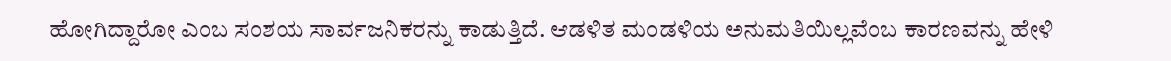ಹೋಗಿದ್ದಾರೋ ಎಂಬ ಸಂಶಯ ಸಾರ್ವಜನಿಕರನ್ನು ಕಾಡುತ್ತಿದೆ. ಆಡಳಿತ ಮಂಡಳಿಯ ಅನುಮತಿಯಿಲ್ಲವೆಂಬ ಕಾರಣವನ್ನು ಹೇಳಿ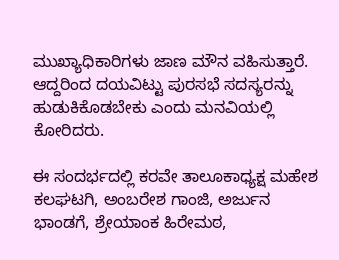ಮುಖ್ಯಾಧಿಕಾರಿಗಳು ಜಾಣ ಮೌನ ವಹಿಸುತ್ತಾರೆ. ಆದ್ದರಿಂದ ದಯವಿಟ್ಟು ಪುರಸಭೆ ಸದಸ್ಯರನ್ನು ಹುಡುಕಿಕೊಡಬೇಕು ಎಂದು ಮನವಿಯಲ್ಲಿ ಕೋರಿದರು.

ಈ ಸಂದರ್ಭದಲ್ಲಿ ಕರವೇ ತಾಲೂಕಾಧ್ಯಕ್ಷ ಮಹೇಶ ಕಲಘಟಗಿ, ಅಂಬರೇಶ ಗಾಂಜಿ, ಅರ್ಜುನ ಭಾಂಡಗೆ, ಶ್ರೇಯಾಂಕ ಹಿರೇಮಠ,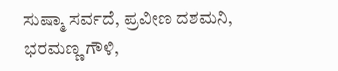ಸುಷ್ಮಾ ಸರ್ವದೆ, ಪ್ರವೀಣ ದಶಮನಿ, ಭರಮಣ್ಣ ಗೌಳಿ,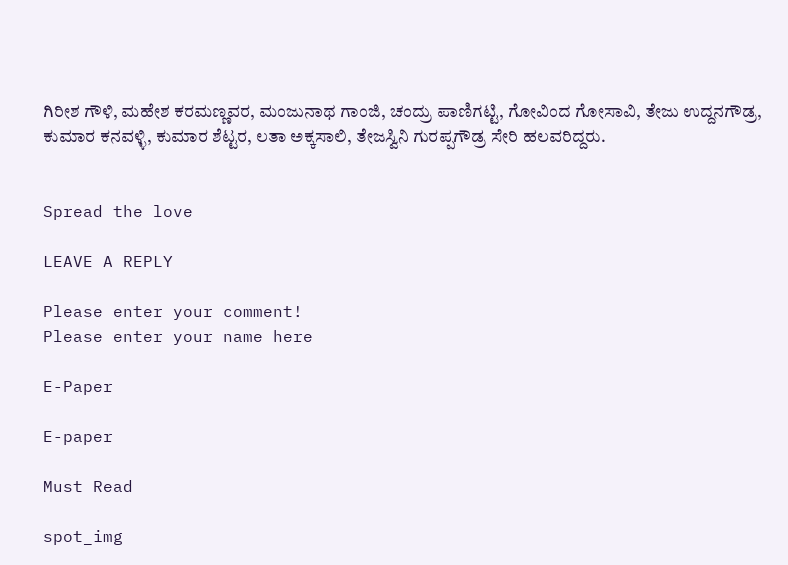ಗಿರೀಶ ಗೌಳಿ, ಮಹೇಶ ಕರಮಣ್ಣವರ, ಮಂಜುನಾಥ ಗಾಂಜಿ, ಚಂದ್ರು ಪಾಣಿಗಟ್ಟಿ, ಗೋವಿಂದ ಗೋಸಾವಿ, ತೇಜು ಉದ್ದನಗೌಡ್ರ, ಕುಮಾರ ಕನವಳ್ಳಿ, ಕುಮಾರ ಶೆಟ್ಟರ, ಲತಾ ಅಕ್ಕಸಾಲಿ, ತೇಜಸ್ವಿನಿ ಗುರಪ್ಪಗೌಡ್ರ ಸೇರಿ ಹಲವರಿದ್ದರು.


Spread the love

LEAVE A REPLY

Please enter your comment!
Please enter your name here

E-Paper

E-paper

Must Read

spot_img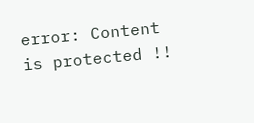error: Content is protected !!